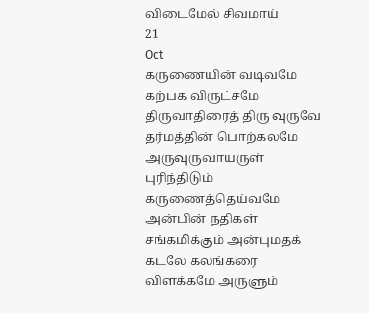விடைமேல் சிவமாய்
21
Oct
கருணையின் வடிவமே கற்பக விருட்சமே திருவாதிரைத் திரு வுருவே தர்மத்தின் பொற்கலமே அருவுருவாயருள் புரிந்திடும் கருணைத்தெய்வமே அன்பின் நதிகள் சங்கமிக்கும் அன்புமதக் கடலே கலங்கரை விளக்கமே அருளும்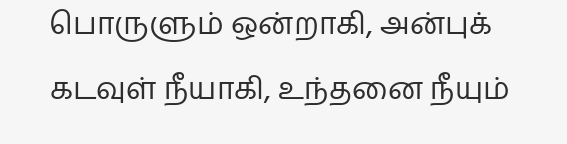பொருளும் ஒன்றாகி, அன்புக் கடவுள் நீயாகி, உந்தனை நீயும்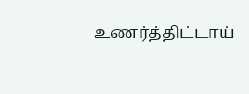உணர்த்திட்டாய்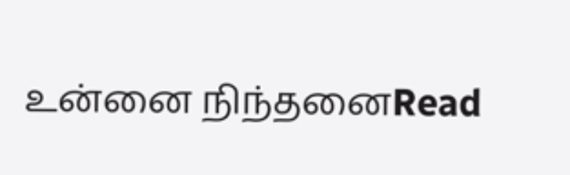உன்னை நிந்தனைRead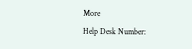More
Help Desk Number: